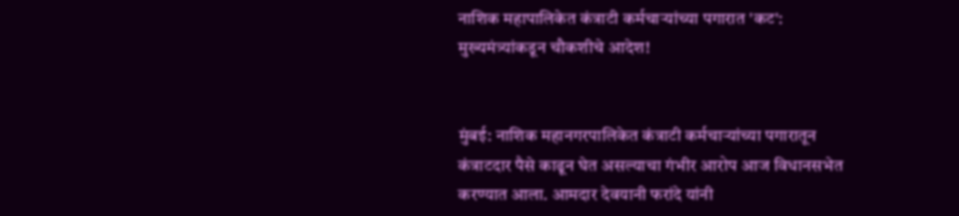नाशिक महापालिकेत कंत्राटी कर्मचाऱ्यांच्या पगारात 'कट': मुख्यमंत्र्यांकडून चौकशीचे आदेश!


मुंबई: नाशिक महानगरपालिकेत कंत्राटी कर्मचाऱ्यांच्या पगारातून कंत्राटदार पैसे काढून घेत असल्याचा गंभीर आरोप आज विधानसभेत करण्यात आला. आमदार देवयानी फरांदे यांनी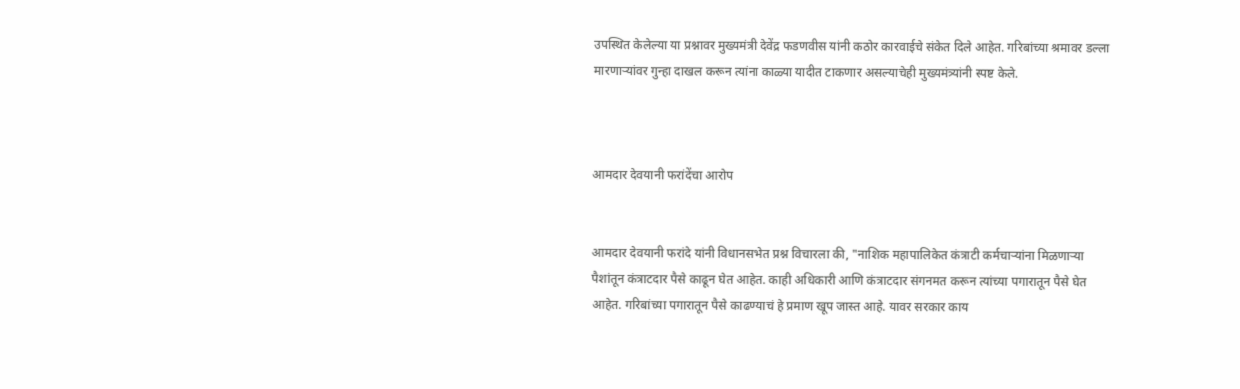उपस्थित केलेल्या या प्रश्नावर मुख्यमंत्री देवेंद्र फडणवीस यांनी कठोर कारवाईचे संकेत दिले आहेत. गरिबांच्या श्रमावर डल्ला मारणाऱ्यांवर गुन्हा दाखल करून त्यांना काळ्या यादीत टाकणार असल्याचेही मुख्यमंत्र्यांनी स्पष्ट केले.



आमदार देवयानी फरांदेंचा आरोप


आमदार देवयानी फरांदे यांनी विधानसभेत प्रश्न विचारला की, "नाशिक महापालिकेत कंत्राटी कर्मचाऱ्यांना मिळणाऱ्या पैशांतून कंत्राटदार पैसे काढून घेत आहेत. काही अधिकारी आणि कंत्राटदार संगनमत करून त्यांच्या पगारातून पैसे घेत आहेत. गरिबांच्या पगारातून पैसे काढण्याचं हे प्रमाण खूप जास्त आहे. यावर सरकार काय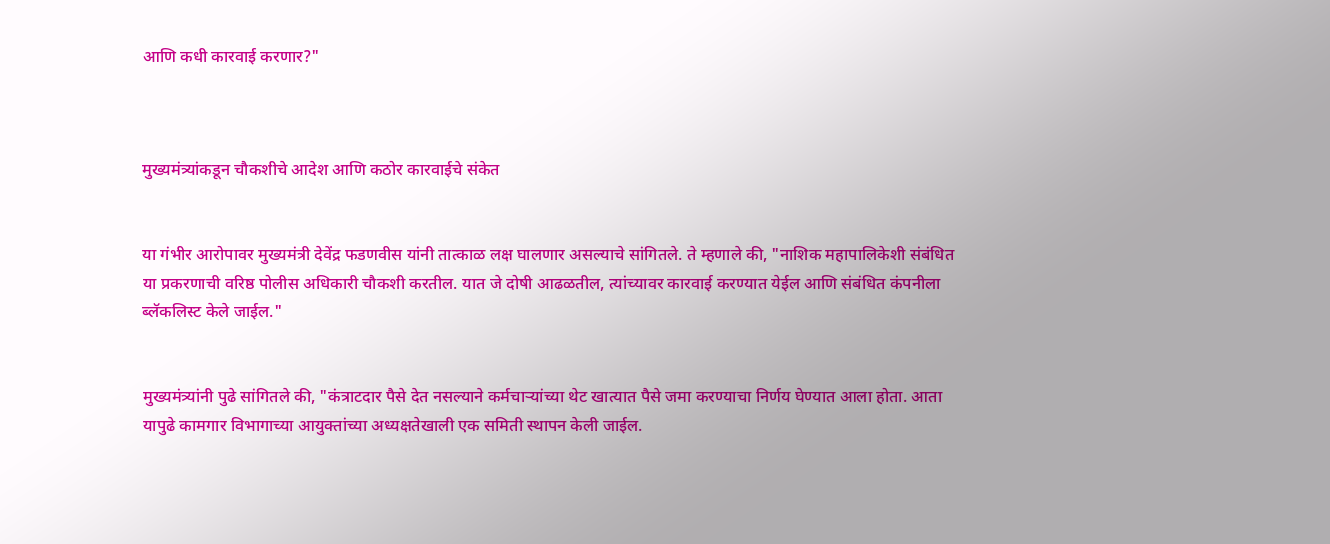आणि कधी कारवाई करणार?"



मुख्यमंत्र्यांकडून चौकशीचे आदेश आणि कठोर कारवाईचे संकेत


या गंभीर आरोपावर मुख्यमंत्री देवेंद्र फडणवीस यांनी तात्काळ लक्ष घालणार असल्याचे सांगितले. ते म्हणाले की, "नाशिक महापालिकेशी संबंधित या प्रकरणाची वरिष्ठ पोलीस अधिकारी चौकशी करतील. यात जे दोषी आढळतील, त्यांच्यावर कारवाई करण्यात येईल आणि संबंधित कंपनीला ब्लॅकलिस्ट केले जाईल."


मुख्यमंत्र्यांनी पुढे सांगितले की, "कंत्राटदार पैसे देत नसल्याने कर्मचाऱ्यांच्या थेट खात्यात पैसे जमा करण्याचा निर्णय घेण्यात आला होता. आता यापुढे कामगार विभागाच्या आयुक्तांच्या अध्यक्षतेखाली एक समिती स्थापन केली जाईल.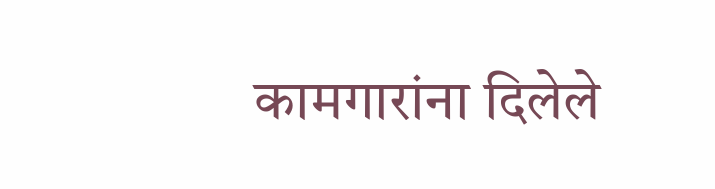कामगारांना दिलेले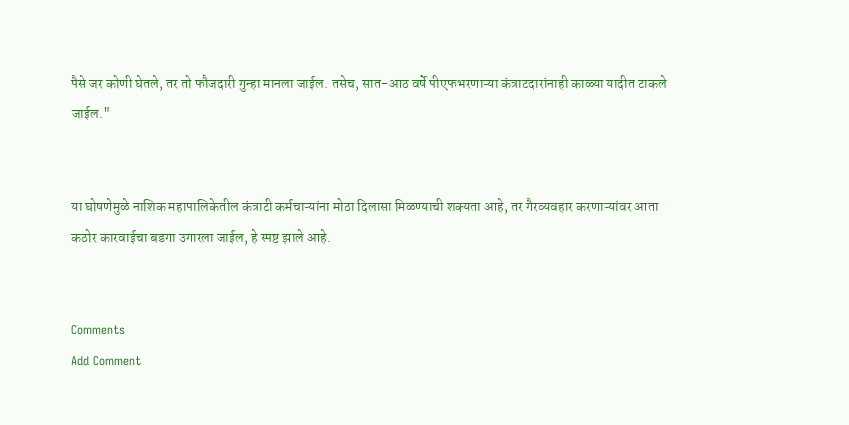पैसे जर कोणी घेतले, तर तो फौजदारी गुन्हा मानला जाईल. तसेच, सात-आठ वर्षे पीएफभरणाऱ्या कंत्राटदारांनाही काळ्या यादीत टाकले जाईल."


या घोषणेमुळे नाशिक महापालिकेतील कंत्राटी कर्मचाऱ्यांना मोठा दिलासा मिळण्याची शक्यता आहे, तर गैरव्यवहार करणाऱ्यांवर आता कठोर कारवाईचा बडगा उगारला जाईल, हे स्पष्ट झाले आहे.


Comments
Add Comment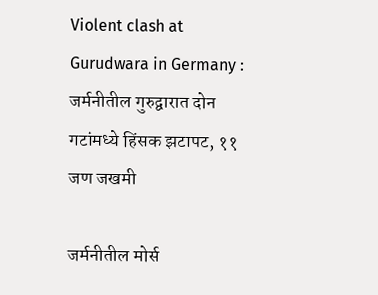Violent clash at Gurudwara in Germany : जर्मनीतील गुरुद्वारात दोन गटांमध्ये हिंसक झटापट, ११ जण जखमी

जर्मनीतील मोर्स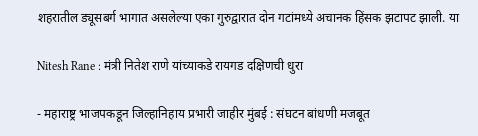शहरातील ड्यूसबर्ग भागात असलेल्या एका गुरुद्वारात दोन गटांमध्ये अचानक हिंसक झटापट झाली. या

Nitesh Rane : मंत्री नितेश राणे यांच्याकडे रायगड दक्षिणची धुरा

- महाराष्ट्र भाजपकडून जिल्हानिहाय प्रभारी जाहीर मुंबई : संघटन बांधणी मजबूत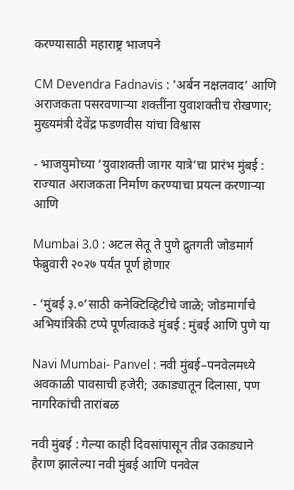करण्यासाठी महाराष्ट्र भाजपने

CM Devendra Fadnavis : 'अर्बन नक्षलवाद’ आणि अराजकता पसरवणाऱ्या शक्तींना युवाशक्तीच रोखणार; मुख्यमंत्री देवेंद्र फडणवीस यांचा विश्वास

- भाजयुमोच्या ‘युवाशक्ती जागर यात्रे’चा प्रारंभ मुंबई : राज्यात अराजकता निर्माण करण्याचा प्रयत्न करणाऱ्या आणि

Mumbai 3.0 : अटल सेतू ते पुणे द्रुतगती जोडमार्ग फेब्रुवारी २०२७ पर्यंत पूर्ण होणार

- ‘मुंबई ३.०’साठी कनेक्टिव्हिटीचे जाळे; जोडमार्गाचे अभियांत्रिकी टप्पे पूर्णत्वाकडे मुंबई : मुंबई आणि पुणे या

Navi Mumbai- Panvel : नवी मुंबई–पनवेलमध्ये अवकाळी पावसाची हजेरी; उकाड्यातून दिलासा, पण नागरिकांची तारांबळ

नवी मुंबई : गेल्या काही दिवसांपासून तीव्र उकाड्याने हैराण झालेल्या नवी मुंबई आणि पनवेल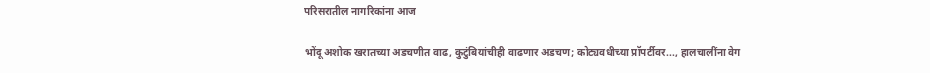परिसरातील नागरिकांना आज

भोंदू अशोक खरातच्या अडचणीत वाढ, कुटुंबियांचीही वाढणार अडचण; कोट्यवधीच्या प्रॉपर्टीवर..., हालचालींना वेग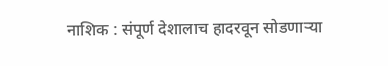नाशिक : संपूर्ण देशालाच हादरवून सोडणाऱ्या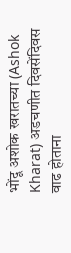भोंदू अशोक खरातच्या (Ashok Kharat) अडचणीत दिवसेंदिवस वाढ होताना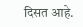दिसत आहे.